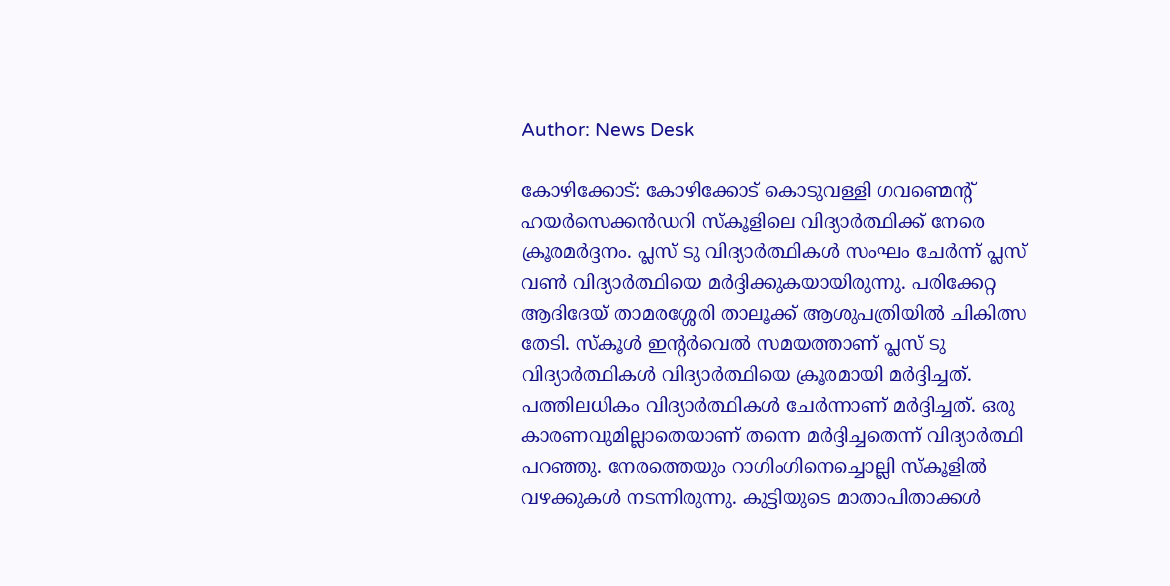Author: News Desk

കോഴിക്കോട്: കോഴിക്കോട് കൊടുവള്ളി ഗവണ്മെന്‍റ് ഹയർസെക്കൻഡറി സ്കൂളിലെ വിദ്യാർത്ഥിക്ക് നേരെ ക്രൂരമർദ്ദനം. പ്ലസ് ടു വിദ്യാർത്ഥികൾ സംഘം ചേർന്ന് പ്ലസ് വൺ വിദ്യാർത്ഥിയെ മർദ്ദിക്കുകയായിരുന്നു. പരിക്കേറ്റ ആദിദേയ് താമരശ്ശേരി താലൂക്ക് ആശുപത്രിയിൽ ചികിത്സ തേടി. സ്കൂൾ ഇന്റർവെൽ സമയത്താണ് പ്ലസ് ടു വിദ്യാർത്ഥികൾ വിദ്യാർത്ഥിയെ ക്രൂരമായി മർദ്ദിച്ചത്. പത്തിലധികം വിദ്യാർത്ഥികൾ ചേർന്നാണ് മർദ്ദിച്ചത്. ഒരു കാരണവുമില്ലാതെയാണ് തന്നെ മർദ്ദിച്ചതെന്ന് വിദ്യാർത്ഥി പറഞ്ഞു. നേരത്തെയും റാഗിംഗിനെച്ചൊല്ലി സ്കൂളിൽ വഴക്കുകൾ നടന്നിരുന്നു. കുട്ടിയുടെ മാതാപിതാക്കൾ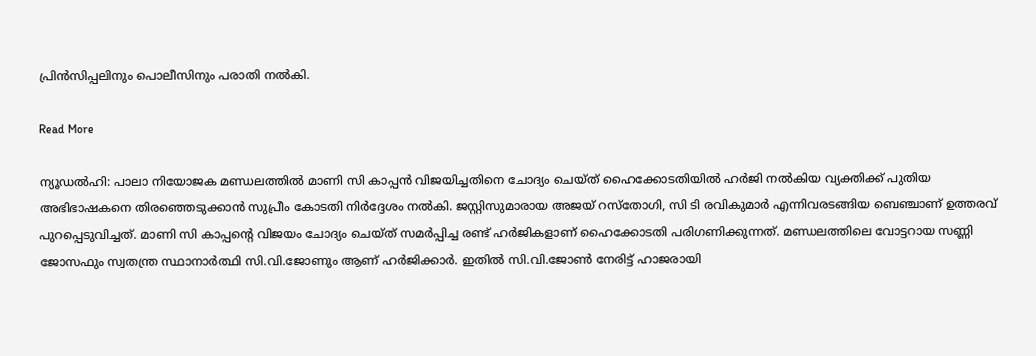പ്രിൻസിപ്പലിനും പൊലീസിനും പരാതി നൽകി.

Read More

ന്യൂഡൽഹി: പാലാ നിയോജക മണ്ഡലത്തിൽ മാണി സി കാപ്പൻ വിജയിച്ചതിനെ ചോദ്യം ചെയ്ത് ഹൈക്കോടതിയിൽ ഹർജി നൽകിയ വ്യക്തിക്ക് പുതിയ അഭിഭാഷകനെ തിരഞ്ഞെടുക്കാൻ സുപ്രീം കോടതി നിർദ്ദേശം നൽകി. ജസ്റ്റിസുമാരായ അജയ് റസ്തോഗി, സി ടി രവികുമാർ എന്നിവരടങ്ങിയ ബെഞ്ചാണ് ഉത്തരവ് പുറപ്പെടുവിച്ചത്. മാണി സി കാപ്പന്‍റെ വിജയം ചോദ്യം ചെയ്ത് സമർപ്പിച്ച രണ്ട് ഹർജികളാണ് ഹൈക്കോടതി പരിഗണിക്കുന്നത്. മണ്ഡലത്തിലെ വോട്ടറായ സണ്ണി ജോസഫും സ്വതന്ത്ര സ്ഥാനാർത്ഥി സി.വി.ജോണും ആണ് ഹർജിക്കാർ. ഇതിൽ സി.വി.ജോൺ നേരിട്ട് ഹാജരായി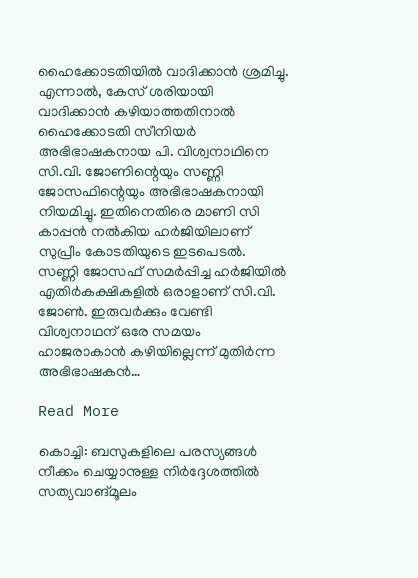ഹൈക്കോടതിയിൽ വാദിക്കാൻ ശ്രമിച്ചു. എന്നാൽ, കേസ് ശരിയായി വാദിക്കാൻ കഴിയാത്തതിനാൽ ഹൈക്കോടതി സീനിയർ അഭിഭാഷകനായ പി. വിശ്വനാഥിനെ സി.വി. ജോണിന്റെയും സണ്ണി ജോസഫിന്റെയും അഭിഭാഷകനായി നിയമിച്ചു. ഇതിനെതിരെ മാണി സി കാപ്പൻ നൽകിയ ഹർജിയിലാണ് സുപ്രീം കോടതിയുടെ ഇടപെടൽ. സണ്ണി ജോസഫ് സമർപ്പിച്ച ഹർജിയിൽ എതിർകക്ഷികളിൽ ഒരാളാണ് സി.വി. ജോൺ. ഇരുവർക്കും വേണ്ടി വിശ്വനാഥന് ഒരേ സമയം ഹാജരാകാൻ കഴിയില്ലെന്ന് മുതിർന്ന അഭിഭാഷകൻ…

Read More

കൊച്ചി: ബസുകളിലെ പരസ്യങ്ങൾ നീക്കം ചെയ്യാനുള്ള നിർദ്ദേശത്തിൽ സത്യവാങ്മൂലം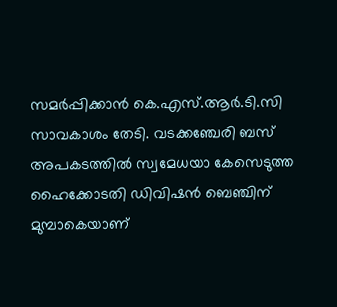സമർപ്പിക്കാൻ കെ.എസ്.ആർ.ടി.സി സാവകാശം തേടി. വടക്കഞ്ചേരി ബസ് അപകടത്തിൽ സ്വമേധയാ കേസെടുത്ത ഹൈക്കോടതി ഡിവിഷൻ ബെഞ്ചിന് മുമ്പാകെയാണ്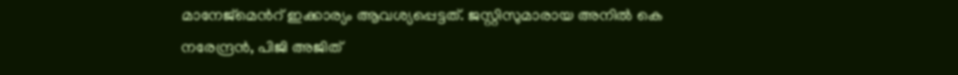മാനേജ്മെന്‍റ് ഇക്കാര്യം ആവശ്യപ്പെട്ടത്. ജസ്റ്റിസുമാരായ അനിൽ കെ നരേന്ദ്രൻ, പിജി അജിത്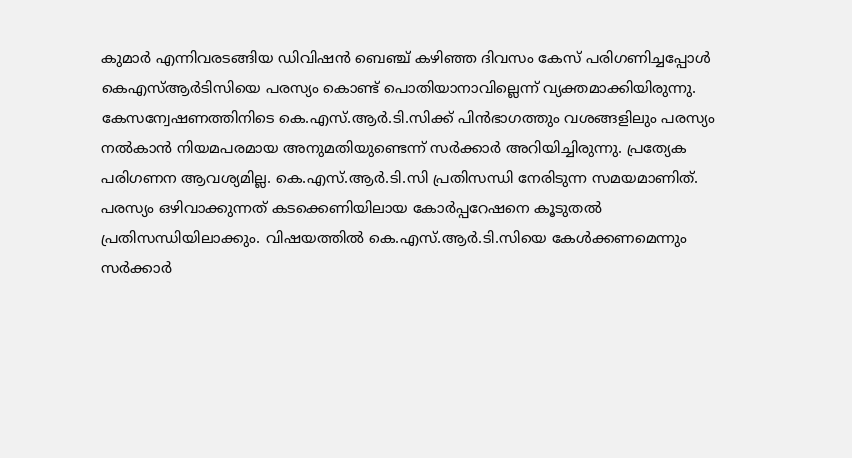കുമാർ എന്നിവരടങ്ങിയ ഡിവിഷൻ ബെഞ്ച് കഴിഞ്ഞ ദിവസം കേസ് പരിഗണിച്ചപ്പോൾ കെഎസ്ആർടിസിയെ പരസ്യം കൊണ്ട് പൊതിയാനാവില്ലെന്ന് വ്യക്തമാക്കിയിരുന്നു. കേസന്വേഷണത്തിനിടെ കെ.എസ്.ആർ.ടി.സിക്ക് പിൻഭാഗത്തും വശങ്ങളിലും പരസ്യം നൽകാൻ നിയമപരമായ അനുമതിയുണ്ടെന്ന് സർക്കാർ അറിയിച്ചിരുന്നു. പ്രത്യേക പരിഗണന ആവശ്യമില്ല. കെ.എസ്.ആർ.ടി.സി പ്രതിസന്ധി നേരിടുന്ന സമയമാണിത്. പരസ്യം ഒഴിവാക്കുന്നത് കടക്കെണിയിലായ കോർപ്പറേഷനെ കൂടുതൽ പ്രതിസന്ധിയിലാക്കും. വിഷയത്തിൽ കെ.എസ്.ആർ.ടി.സിയെ കേൾക്കണമെന്നും സർക്കാർ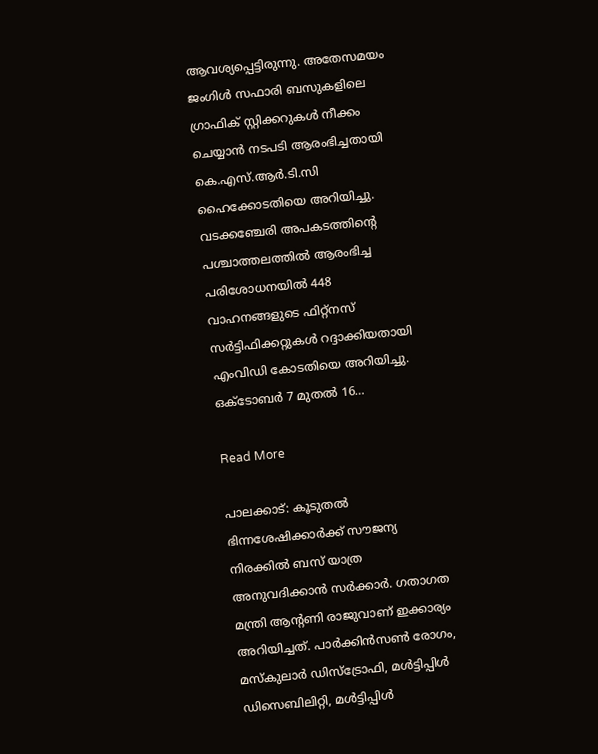ആവശ്യപ്പെട്ടിരുന്നു. അതേസമയം ജംഗിൾ സഫാരി ബസുകളിലെ ഗ്രാഫിക് സ്റ്റിക്കറുകൾ നീക്കം ചെയ്യാൻ നടപടി ആരംഭിച്ചതായി കെ.എസ്.ആർ.ടി.സി ഹൈക്കോടതിയെ അറിയിച്ചു. വടക്കഞ്ചേരി അപകടത്തിന്‍റെ പശ്ചാത്തലത്തിൽ ആരംഭിച്ച പരിശോധനയിൽ 448 വാഹനങ്ങളുടെ ഫിറ്റ്നസ് സർട്ടിഫിക്കറ്റുകൾ റദ്ദാക്കിയതായി എംവിഡി കോടതിയെ അറിയിച്ചു. ഒക്ടോബർ 7 മുതൽ 16…

Read More

പാലക്കാട്: കൂടുതൽ ഭിന്നശേഷിക്കാർക്ക് സൗജന്യ നിരക്കിൽ ബസ് യാത്ര അനുവദിക്കാൻ സർക്കാർ. ഗതാഗത മന്ത്രി ആന്‍റണി രാജുവാണ് ഇക്കാര്യം അറിയിച്ചത്. പാർക്കിൻസൺ രോഗം, മസ്കുലാർ ഡിസ്ട്രോഫി, മൾട്ടിപ്പിൾ ഡിസെബിലിറ്റി, മൾട്ടിപ്പിൾ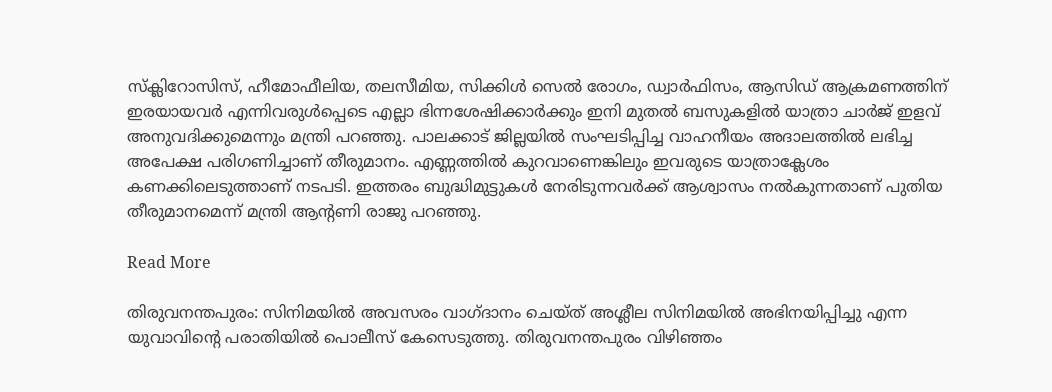സ്ക്ലിറോസിസ്, ഹീമോഫീലിയ, തലസീമിയ, സിക്കിൾ സെൽ രോഗം, ഡ്വാർഫിസം, ആസിഡ് ആക്രമണത്തിന് ഇരയായവർ എന്നിവരുൾപ്പെടെ എല്ലാ ഭിന്നശേഷിക്കാർക്കും ഇനി മുതൽ ബസുകളിൽ യാത്രാ ചാർജ് ഇളവ് അനുവദിക്കുമെന്നും മന്ത്രി പറഞ്ഞു. പാലക്കാട് ജില്ലയിൽ സംഘടിപ്പിച്ച വാഹനീയം അദാലത്തിൽ ലഭിച്ച അപേക്ഷ പരിഗണിച്ചാണ് തീരുമാനം. എണ്ണത്തിൽ കുറവാണെങ്കിലും ഇവരുടെ യാത്രാക്ലേശം കണക്കിലെടുത്താണ് നടപടി. ഇത്തരം ബുദ്ധിമുട്ടുകൾ നേരിടുന്നവർക്ക് ആശ്വാസം നൽകുന്നതാണ് പുതിയ തീരുമാനമെന്ന് മന്ത്രി ആന്‍റണി രാജു പറഞ്ഞു.

Read More

തിരുവനന്തപുരം: സിനിമയിൽ അവസരം വാഗ്ദാനം ചെയ്ത് അശ്ലീല സിനിമയിൽ അഭിനയിപ്പിച്ചു എന്ന യുവാവിന്‍റെ പരാതിയിൽ പൊലീസ് കേസെടുത്തു. തിരുവനന്തപുരം വിഴിഞ്ഞം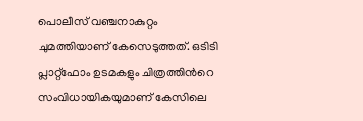പൊലീസ് വഞ്ചനാകുറ്റം ചുമത്തിയാണ് കേസെടുത്തത്. ഒടിടി പ്ലാറ്റ്‌ഫോം ഉടമകളും ചിത്രത്തിന്‍റെ സംവിധായികയുമാണ് കേസിലെ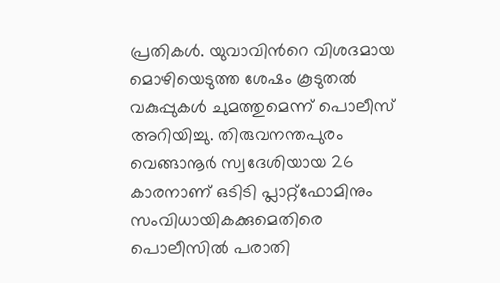പ്രതികൾ. യുവാവിന്‍റെ വിശദമായ മൊഴിയെടുത്ത ശേഷം കൂടുതൽ വകുപ്പുകൾ ചുമത്തുമെന്ന് പൊലീസ് അറിയിച്ചു. തിരുവനന്തപുരം വെങ്ങാനൂർ സ്വദേശിയായ 26 കാരനാണ് ഒടിടി പ്ലാറ്റ്‌ഫോമിനും സംവിധായികക്കുമെതിരെ പൊലീസിൽ പരാതി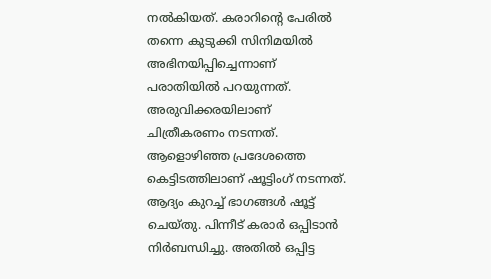നൽകിയത്. കരാറിന്‍റെ പേരിൽ തന്നെ കുടുക്കി സിനിമയിൽ അഭിനയിപ്പിച്ചെന്നാണ് പരാതിയിൽ പറയുന്നത്.  അരുവിക്കരയിലാണ് ചിത്രീകരണം നടന്നത്. ആളൊഴിഞ്ഞ പ്രദേശത്തെ കെട്ടിടത്തിലാണ് ഷൂട്ടിംഗ് നടന്നത്. ആദ്യം കുറച്ച് ഭാഗങ്ങൾ ഷൂട്ട് ചെയ്തു. പിന്നീട് കരാർ ഒപ്പിടാൻ നിർബന്ധിച്ചു. അതിൽ ഒപ്പിട്ട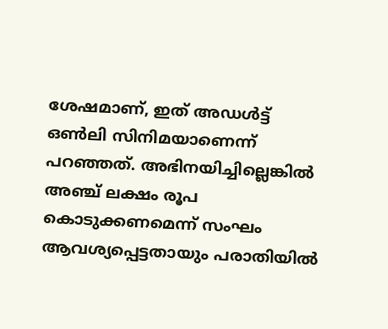ശേഷമാണ്, ഇത് അഡൾട്ട് ഒൺലി സിനിമയാണെന്ന് പറഞ്ഞത്. അഭിനയിച്ചില്ലെങ്കിൽ അഞ്ച് ലക്ഷം രൂപ കൊടുക്കണമെന്ന് സംഘം ആവശ്യപ്പെട്ടതായും പരാതിയിൽ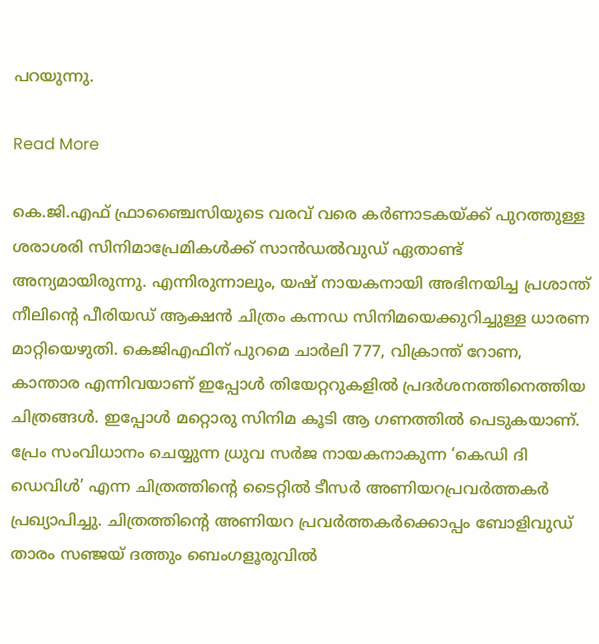പറയുന്നു.

Read More

കെ.ജി.എഫ് ഫ്രാഞ്ചൈസിയുടെ വരവ് വരെ കർണാടകയ്ക്ക് പുറത്തുള്ള ശരാശരി സിനിമാപ്രേമികൾക്ക് സാന്‍ഡല്‍വുഡ് ഏതാണ്ട് അന്യമായിരുന്നു. എന്നിരുന്നാലും, യഷ് നായകനായി അഭിനയിച്ച പ്രശാന്ത് നീലിന്‍റെ പീരിയഡ് ആക്ഷൻ ചിത്രം കന്നഡ സിനിമയെക്കുറിച്ചുള്ള ധാരണ മാറ്റിയെഴുതി. കെജിഎഫിന് പുറമെ ചാർലി 777, വിക്രാന്ത് റോണ, കാന്താര എന്നിവയാണ് ഇപ്പോൾ തിയേറ്ററുകളിൽ പ്രദർശനത്തിനെത്തിയ ചിത്രങ്ങൾ. ഇപ്പോൾ മറ്റൊരു സിനിമ കൂടി ആ ഗണത്തിൽ പെടുകയാണ്. പ്രേം സംവിധാനം ചെയ്യുന്ന ധ്രുവ സർജ നായകനാകുന്ന ‘കെഡി ദി ഡെവിൾ’ എന്ന ചിത്രത്തിന്‍റെ ടൈറ്റിൽ ടീസർ അണിയറപ്രവർത്തകർ പ്രഖ്യാപിച്ചു. ചിത്രത്തിന്‍റെ അണിയറ പ്രവർത്തകർക്കൊപ്പം ബോളിവുഡ് താരം സഞ്ജയ് ദത്തും ബെംഗളൂരുവിൽ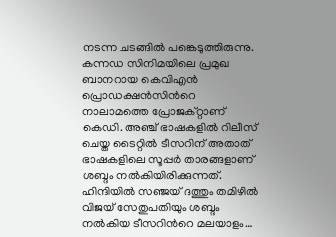നടന്ന ചടങ്ങിൽ പങ്കെടുത്തിരുന്നു. കന്നഡ സിനിമയിലെ പ്രമുഖ ബാനറായ കെവിഎൻ പ്രൊഡക്ഷൻസിന്‍റെ നാലാമത്തെ പ്രോജക്റ്റാണ് കെഡി. അഞ്ച് ഭാഷകളിൽ റിലീസ് ചെയ്ത ടൈറ്റിൽ ടീസറിന് അതാത് ഭാഷകളിലെ സൂപ്പർ താരങ്ങളാണ് ശബ്ദം നൽകിയിരിക്കുന്നത്. ഹിന്ദിയിൽ സഞ്ജയ് ദത്തും തമിഴിൽ വിജയ് സേതുപതിയും ശബ്ദം നൽകിയ ടീസറിന്‍റെ മലയാളം…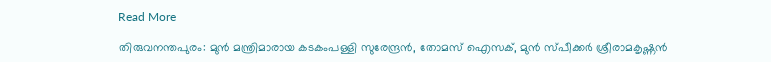Read More

തിരുവനന്തപുരം: മുൻ മന്ത്രിമാരായ കടകംപള്ളി സുരേന്ദ്രൻ, തോമസ് ഐസക്, മുൻ സ്പീക്കർ ശ്രീരാമകൃഷ്ണൻ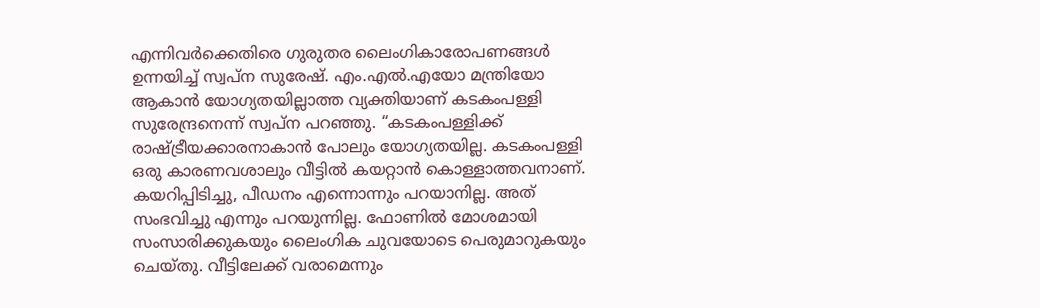എന്നിവർക്കെതിരെ ഗുരുതര ലൈംഗികാരോപണങ്ങൾ ഉന്നയിച്ച് സ്വപ്ന സുരേഷ്. എം.എൽ.എയോ മന്ത്രിയോ ആകാൻ യോഗ്യതയില്ലാത്ത വ്യക്തിയാണ് കടകംപള്ളി സുരേന്ദ്രനെന്ന് സ്വപ്ന പറഞ്ഞു. “കടകംപള്ളിക്ക് രാഷ്ട്രീയക്കാരനാകാൻ പോലും യോഗ്യതയില്ല. കടകംപള്ളി ഒരു കാരണവശാലും വീട്ടിൽ കയറ്റാൻ കൊള്ളാത്തവനാണ്. കയറിപ്പിടിച്ചു, പീഡനം എന്നൊന്നും പറയാനില്ല. അത് സംഭവിച്ചു എന്നും പറയുന്നില്ല. ഫോണിൽ മോശമായി സംസാരിക്കുകയും ലൈംഗിക ചുവയോടെ പെരുമാറുകയും ചെയ്തു. വീട്ടിലേക്ക് വരാമെന്നും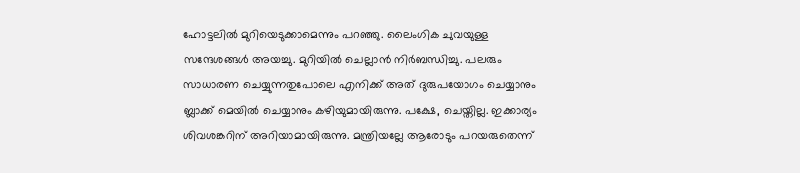ഹോട്ടലിൽ മുറിയെടുക്കാമെന്നും പറഞ്ഞു. ലൈംഗിക ചുവയുള്ള സന്ദേശങ്ങൾ അയച്ചു. മുറിയിൽ ചെല്ലാൻ നിർബന്ധിച്ചു. പലരും സാധാരണ ചെയ്യുന്നതുപോലെ എനിക്ക് അത് ദുരുപയോഗം ചെയ്യാനും ബ്ലാക്ക് മെയിൽ ചെയ്യാനും കഴിയുമായിരുന്നു. പക്ഷേ, ചെയ്തില്ല. ഇക്കാര്യം ശിവശങ്കറിന് അറിയാമായിരുന്നു. മന്ത്രിയല്ലേ ആരോടും പറയരുതെന്ന്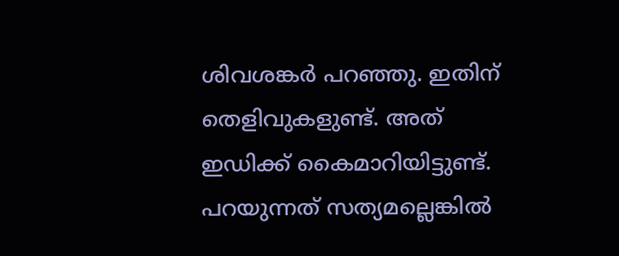ശിവശങ്കർ പറഞ്ഞു. ഇതിന് തെളിവുകളുണ്ട്. അത് ഇഡിക്ക് കൈമാറിയിട്ടുണ്ട്. പറയുന്നത് സത്യമല്ലെങ്കിൽ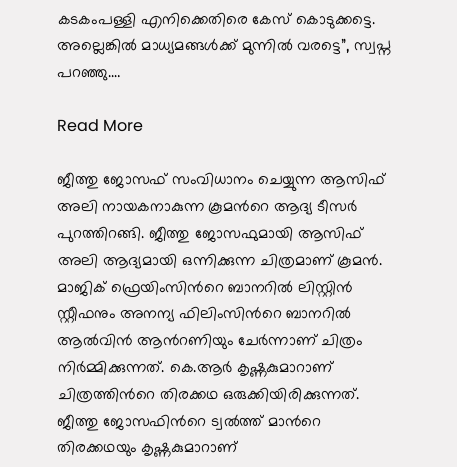കടകംപള്ളി എനിക്കെതിരെ കേസ് കൊടുക്കട്ടെ. അല്ലെങ്കിൽ മാധ്യമങ്ങൾക്ക് മുന്നിൽ വരട്ടെ”, സ്വപ്ന പറഞ്ഞു.…

Read More

ജീത്തു ജോസഫ് സംവിധാനം ചെയ്യുന്ന ആസിഫ് അലി നായകനാകുന്ന കൂമന്‍റെ ആദ്യ ടീസർ പുറത്തിറങ്ങി. ജീത്തു ജോസഫുമായി ആസിഫ് അലി ആദ്യമായി ഒന്നിക്കുന്ന ചിത്രമാണ് കൂമൻ. മാജിക് ഫ്രെയിംസിന്‍റെ ബാനറിൽ ലിസ്റ്റിൻ സ്റ്റീഫനും അനന്യ ഫിലിംസിന്‍റെ ബാനറിൽ ആൽവിൻ ആന്‍റണിയും ചേർന്നാണ് ചിത്രം നിർമ്മിക്കുന്നത്. കെ.ആർ കൃഷ്ണകുമാറാണ് ചിത്രത്തിന്‍റെ തിരക്കഥ ഒരുക്കിയിരിക്കുന്നത്. ജീത്തു ജോസഫിന്‍റെ ട്വൽത്ത് മാന്‍റെ തിരക്കഥയും കൃഷ്ണകുമാറാണ്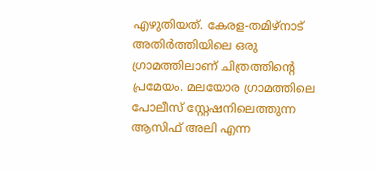എഴുതിയത്. കേരള-തമിഴ്നാട് അതിർത്തിയിലെ ഒരു ഗ്രാമത്തിലാണ് ചിത്രത്തിന്‍റെ പ്രമേയം. മലയോര ഗ്രാമത്തിലെ പോലീസ് സ്റ്റേഷനിലെത്തുന്ന ആസിഫ് അലി എന്ന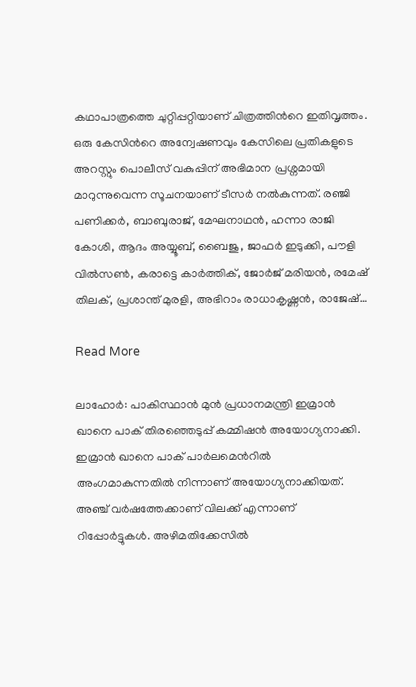കഥാപാത്രത്തെ ചുറ്റിപ്പറ്റിയാണ് ചിത്രത്തിന്‍റെ ഇതിവൃത്തം. ഒരു കേസിന്‍റെ അന്വേഷണവും കേസിലെ പ്രതികളുടെ അറസ്റ്റും പൊലീസ് വകുപ്പിന് അഭിമാന പ്രശ്നമായി മാറുന്നുവെന്ന സൂചനയാണ് ടീസർ നൽകുന്നത്. രഞ്ജി പണിക്കർ, ബാബുരാജ്, മേഘനാഥൻ, ഹന്നാ രാജി കോശി, ആദം അയ്യൂബ്, ബൈജു, ജാഫർ ഇടുക്കി, പൗളി വിൽസൺ, കരാട്ടെ കാർത്തിക്, ജോർജ് മരിയൻ, രമേഷ് തിലക്, പ്രശാന്ത് മുരളി, അഭിറാം രാധാകൃഷ്ണൻ, രാജേഷ്…

Read More

ലാഹോര്‍: പാകിസ്ഥാൻ മുൻ പ്രധാനമന്ത്രി ഇമ്രാൻ ഖാനെ പാക് തിരഞ്ഞെടുപ്പ് കമ്മിഷൻ അയോഗ്യനാക്കി. ഇമ്രാൻ ഖാനെ പാക് പാർലമെന്‍റിൽ അംഗമാകുന്നതിൽ നിന്നാണ് അയോഗ്യനാക്കിയത്. അഞ്ച് വർഷത്തേക്കാണ് വിലക്ക് എന്നാണ് റിപ്പോർട്ടുകൾ. അഴിമതിക്കേസിൽ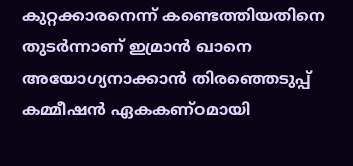കുറ്റക്കാരനെന്ന് കണ്ടെത്തിയതിനെ തുടർന്നാണ് ഇമ്രാൻ ഖാനെ അയോഗ്യനാക്കാൻ തിരഞ്ഞെടുപ്പ് കമ്മീഷൻ ഏകകണ്ഠമായി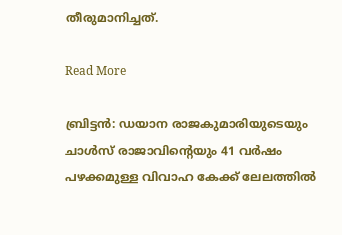തീരുമാനിച്ചത്.

Read More

ബ്രിട്ടൻ: ഡയാന രാജകുമാരിയുടെയും ചാൾസ് രാജാവിന്‍റെയും 41 വർഷം പഴക്കമുള്ള വിവാഹ കേക്ക് ലേലത്തിൽ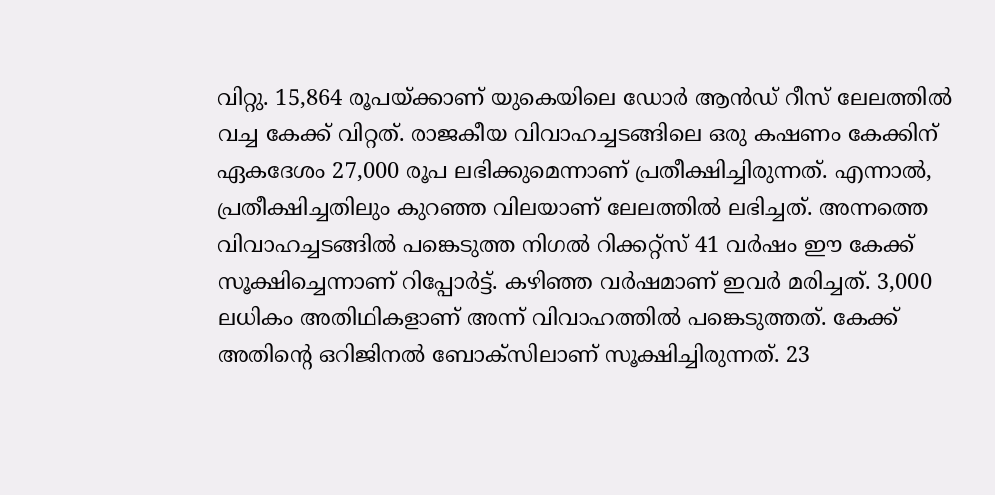വിറ്റു. 15,864 രൂപയ്ക്കാണ് യുകെയിലെ ഡോർ ആൻഡ് റീസ് ലേലത്തിൽ വച്ച കേക്ക് വിറ്റത്. രാജകീയ വിവാഹച്ചടങ്ങിലെ ഒരു കഷണം കേക്കിന് ഏകദേശം 27,000 രൂപ ലഭിക്കുമെന്നാണ് പ്രതീക്ഷിച്ചിരുന്നത്. എന്നാൽ, പ്രതീക്ഷിച്ചതിലും കുറഞ്ഞ വിലയാണ് ലേലത്തിൽ ലഭിച്ചത്. അന്നത്തെ വിവാഹച്ചടങ്ങിൽ പങ്കെടുത്ത നിഗൽ റിക്കറ്റ്സ് 41 വർഷം ഈ കേക്ക് സൂക്ഷിച്ചെന്നാണ് റിപ്പോർട്ട്. കഴിഞ്ഞ വർഷമാണ് ഇവർ മരിച്ചത്. 3,000 ലധികം അതിഥികളാണ് അന്ന് വിവാഹത്തിൽ പങ്കെടുത്തത്. കേക്ക് അതിന്‍റെ ഒറിജിനൽ ബോക്സിലാണ് സൂക്ഷിച്ചിരുന്നത്. 23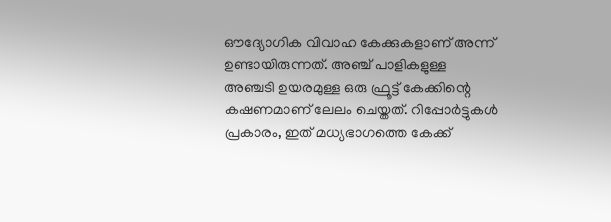ഔദ്യോഗിക വിവാഹ കേക്കുകളാണ് അന്ന് ഉണ്ടായിരുന്നത്. അഞ്ച് പാളികളുള്ള അഞ്ചടി ഉയരമുള്ള ഒരു ഫ്രൂട്ട് കേക്കിന്റെ കഷണമാണ് ലേലം ചെയ്തത്. റിപ്പോർട്ടുകൾ പ്രകാരം, ഇത് മധ്യഭാഗത്തെ കേക്ക്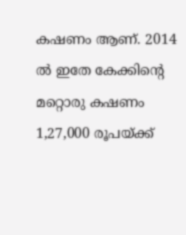കഷണം ആണ്. 2014 ൽ ഇതേ കേക്കിന്‍റെ മറ്റൊരു കഷണം 1,27,000 രൂപയ്ക്ക്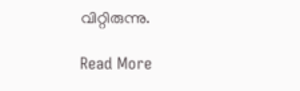വിറ്റിരുന്നു.

Read More